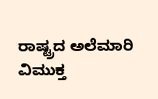ರಾಷ್ಟ್ರದ ಅಲೆಮಾರಿ ವಿಮುಕ್ತ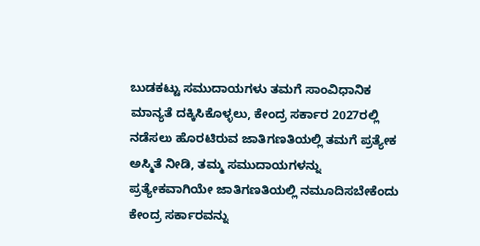ಬುಡಕಟ್ಟು ಸಮುದಾಯಗಳು ತಮಗೆ ಸಾಂವಿಧಾನಿಕ ಮಾನ್ಯತೆ ದಕ್ಕಿಸಿಕೊಳ್ಳಲು, ಕೇಂದ್ರ ಸರ್ಕಾರ 2027ರಲ್ಲಿ ನಡೆಸಲು ಹೊರಟಿರುವ ಜಾತಿಗಣತಿಯಲ್ಲಿ ತಮಗೆ ಪ್ರತ್ಯೇಕ ಅಸ್ಮಿತೆ ನೀಡಿ, ತಮ್ಮ ಸಮುದಾಯಗಳನ್ನು ಪ್ರತ್ಯೇಕವಾಗಿಯೇ ಜಾತಿಗಣತಿಯಲ್ಲಿ ನಮೂದಿಸಬೇಕೆಂದು ಕೇಂದ್ರ ಸರ್ಕಾರವನ್ನು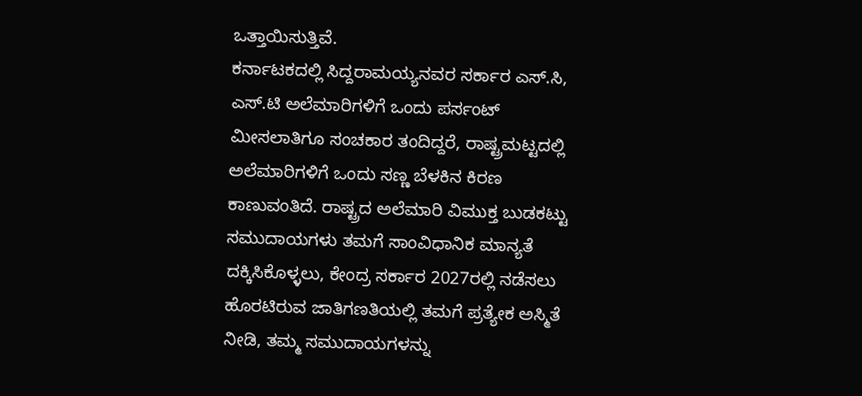ಒತ್ತಾಯಿಸುತ್ತಿವೆ.
ಕರ್ನಾಟಕದಲ್ಲಿ ಸಿದ್ದರಾಮಯ್ಯನವರ ಸರ್ಕಾರ ಎಸ್.ಸಿ, ಎಸ್.ಟಿ ಅಲೆಮಾರಿಗಳಿಗೆ ಒಂದು ಪರ್ಸಂಟ್ ಮೀಸಲಾತಿಗೂ ಸಂಚಕಾರ ತಂದಿದ್ದರೆ, ರಾಷ್ಟ್ರಮಟ್ಟದಲ್ಲಿ ಅಲೆಮಾರಿಗಳಿಗೆ ಒಂದು ಸಣ್ಣ ಬೆಳಕಿನ ಕಿರಣ ಕಾಣುವಂತಿದೆ. ರಾಷ್ಟ್ರದ ಅಲೆಮಾರಿ ವಿಮುಕ್ತ ಬುಡಕಟ್ಟು ಸಮುದಾಯಗಳು ತಮಗೆ ಸಾಂವಿಧಾನಿಕ ಮಾನ್ಯತೆ ದಕ್ಕಿಸಿಕೊಳ್ಳಲು, ಕೇಂದ್ರ ಸರ್ಕಾರ 2027ರಲ್ಲಿ ನಡೆಸಲು ಹೊರಟಿರುವ ಜಾತಿಗಣತಿಯಲ್ಲಿ ತಮಗೆ ಪ್ರತ್ಯೇಕ ಅಸ್ಮಿತೆ ನೀಡಿ, ತಮ್ಮ ಸಮುದಾಯಗಳನ್ನು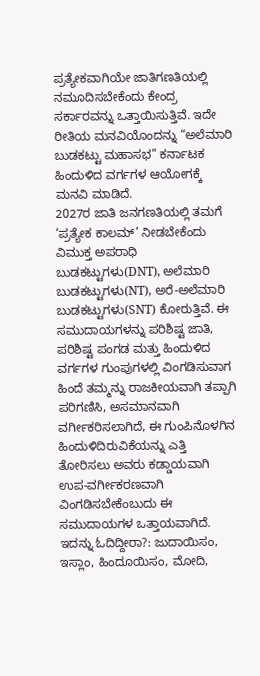ಪ್ರತ್ಯೇಕವಾಗಿಯೇ ಜಾತಿಗಣತಿಯಲ್ಲಿ ನಮೂದಿಸಬೇಕೆಂದು ಕೇಂದ್ರ ಸರ್ಕಾರವನ್ನು ಒತ್ತಾಯಿಸುತ್ತಿವೆ. ಇದೇ ರೀತಿಯ ಮನವಿಯೊಂದನ್ನು “ಅಲೆಮಾರಿ ಬುಡಕಟ್ಟು ಮಹಾಸಭ” ಕರ್ನಾಟಕ ಹಿಂದುಳಿದ ವರ್ಗಗಳ ಆಯೋಗಕ್ಕೆ ಮನವಿ ಮಾಡಿದೆ.
2027ರ ಜಾತಿ ಜನಗಣತಿಯಲ್ಲಿ ತಮಗೆ ‘ಪ್ರತ್ಯೇಕ ಕಾಲಮ್’ ನೀಡಬೇಕೆಂದು ವಿಮುಕ್ತ ಅಪರಾಧಿ ಬುಡಕಟ್ಟುಗಳು(DNT), ಅಲೆಮಾರಿ ಬುಡಕಟ್ಟುಗಳು(NT), ಅರೆ-ಅಲೆಮಾರಿ ಬುಡಕಟ್ಟುಗಳು(SNT) ಕೋರುತ್ತಿವೆ. ಈ ಸಮುದಾಯಗಳನ್ನು ಪರಿಶಿಷ್ಟ ಜಾತಿ, ಪರಿಶಿಷ್ಟ ಪಂಗಡ ಮತ್ತು ಹಿಂದುಳಿದ ವರ್ಗಗಳ ಗುಂಪುಗಳಲ್ಲಿ ವಿಂಗಡಿಸುವಾಗ ಹಿಂದೆ ತಮ್ಮನ್ನು ರಾಜಕೀಯವಾಗಿ ತಪ್ಪಾಗಿ ಪರಿಗಣಿಸಿ, ಅಸಮಾನವಾಗಿ ವರ್ಗೀಕರಿಸಲಾಗಿದೆ, ಈ ಗುಂಪಿನೊಳಗಿನ ಹಿಂದುಳಿದಿರುವಿಕೆಯನ್ನು ಎತ್ತಿ ತೋರಿಸಲು ಅವರು ಕಡ್ಡಾಯವಾಗಿ ಉಪ-ವರ್ಗೀಕರಣವಾಗಿ ವಿಂಗಡಿಸಬೇಕೆಂಬುದು ಈ ಸಮುದಾಯಗಳ ಒತ್ತಾಯವಾಗಿದೆ.
ಇದನ್ನು ಓದಿದ್ದೀರಾ?: ಜುದಾಯಿಸಂ, ಇಸ್ಲಾಂ, ಹಿಂದೂಯಿಸಂ, ಮೋದಿ,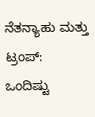ನೆತನ್ಯಾಹು ಮತ್ತು ಟ್ರಂಪ್: ಒಂದಿಷ್ಟು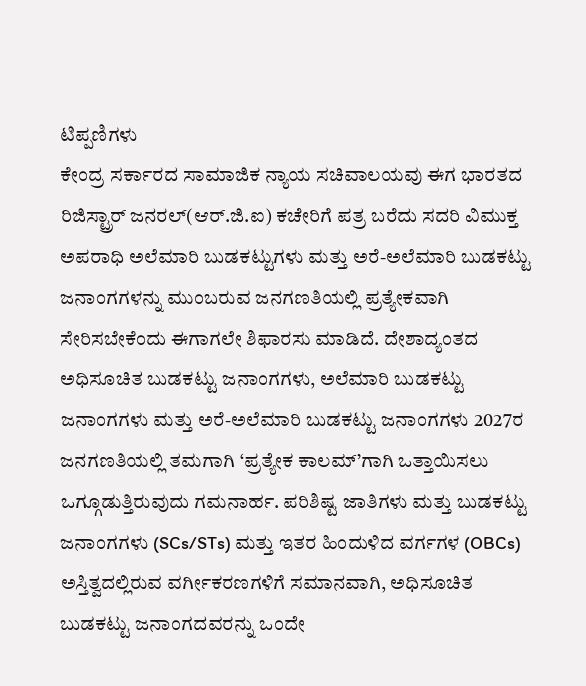ಟಿಪ್ಪಣಿಗಳು
ಕೇಂದ್ರ ಸರ್ಕಾರದ ಸಾಮಾಜಿಕ ನ್ಯಾಯ ಸಚಿವಾಲಯವು ಈಗ ಭಾರತದ ರಿಜಿಸ್ಟ್ರಾರ್ ಜನರಲ್(ಆರ್.ಜಿ.ಐ) ಕಚೇರಿಗೆ ಪತ್ರ ಬರೆದು ಸದರಿ ವಿಮುಕ್ತ ಅಪರಾಧಿ ಅಲೆಮಾರಿ ಬುಡಕಟ್ಟುಗಳು ಮತ್ತು ಅರೆ-ಅಲೆಮಾರಿ ಬುಡಕಟ್ಟು ಜನಾಂಗಗಳನ್ನು ಮುಂಬರುವ ಜನಗಣತಿಯಲ್ಲಿ ಪ್ರತ್ಯೇಕವಾಗಿ ಸೇರಿಸಬೇಕೆಂದು ಈಗಾಗಲೇ ಶಿಫಾರಸು ಮಾಡಿದೆ. ದೇಶಾದ್ಯಂತದ ಅಧಿಸೂಚಿತ ಬುಡಕಟ್ಟು ಜನಾಂಗಗಳು, ಅಲೆಮಾರಿ ಬುಡಕಟ್ಟು ಜನಾಂಗಗಳು ಮತ್ತು ಅರೆ-ಅಲೆಮಾರಿ ಬುಡಕಟ್ಟು ಜನಾಂಗಗಳು 2027ರ ಜನಗಣತಿಯಲ್ಲಿ ತಮಗಾಗಿ ‘ಪ್ರತ್ಯೇಕ ಕಾಲಮ್’ಗಾಗಿ ಒತ್ತಾಯಿಸಲು ಒಗ್ಗೂಡುತ್ತಿರುವುದು ಗಮನಾರ್ಹ. ಪರಿಶಿಷ್ಟ ಜಾತಿಗಳು ಮತ್ತು ಬುಡಕಟ್ಟು ಜನಾಂಗಗಳು (SCs/STs) ಮತ್ತು ಇತರ ಹಿಂದುಳಿದ ವರ್ಗಗಳ (OBCs) ಅಸ್ತಿತ್ವದಲ್ಲಿರುವ ವರ್ಗೀಕರಣಗಳಿಗೆ ಸಮಾನವಾಗಿ, ಅಧಿಸೂಚಿತ ಬುಡಕಟ್ಟು ಜನಾಂಗದವರನ್ನು ಒಂದೇ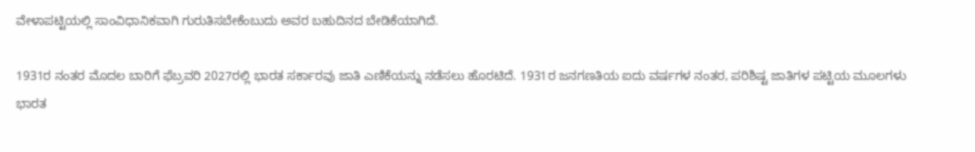ವೇಳಾಪಟ್ಟಿಯಲ್ಲಿ ಸಾಂವಿಧಾನಿಕವಾಗಿ ಗುರುತಿಸಬೇಕೆಂಬುದು ಅವರ ಬಹುದಿನದ ಬೇಡಿಕೆಯಾಗಿದೆ.

1931ರ ನಂತರ ಮೊದಲ ಬಾರಿಗೆ ಫೆಬ್ರವರಿ 2027ರಲ್ಲಿ ಭಾರತ ಸರ್ಕಾರವು ಜಾತಿ ಎಣಿಕೆಯನ್ನು ನಡೆಸಲು ಹೊರಟಿದೆ. 1931ರ ಜನಗಣತಿಯ ಐದು ವರ್ಷಗಳ ನಂತರ, ಪರಿಶಿಷ್ಟ ಜಾತಿಗಳ ಪಟ್ಟಿಯ ಮೂಲಗಳು ಭಾರತ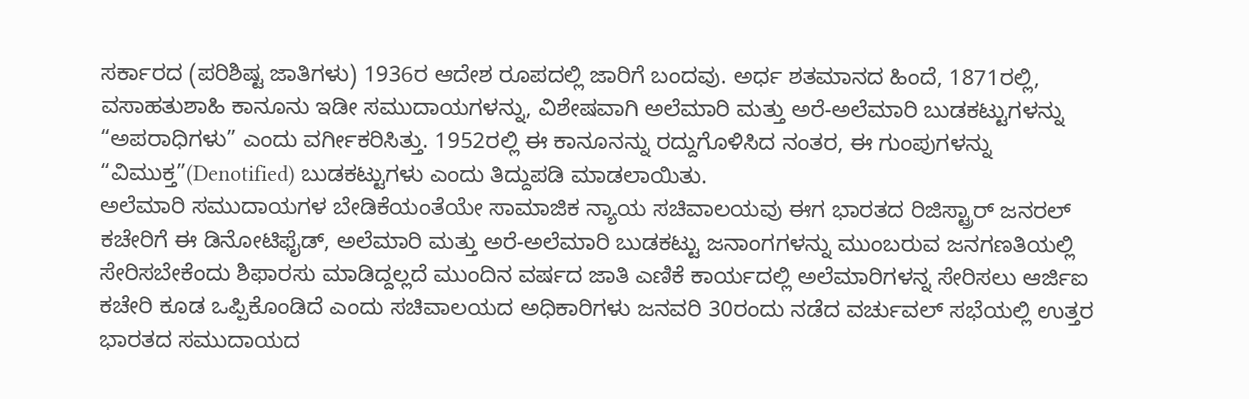ಸರ್ಕಾರದ (ಪರಿಶಿಷ್ಟ ಜಾತಿಗಳು) 1936ರ ಆದೇಶ ರೂಪದಲ್ಲಿ ಜಾರಿಗೆ ಬಂದವು. ಅರ್ಧ ಶತಮಾನದ ಹಿಂದೆ, 1871ರಲ್ಲಿ, ವಸಾಹತುಶಾಹಿ ಕಾನೂನು ಇಡೀ ಸಮುದಾಯಗಳನ್ನು, ವಿಶೇಷವಾಗಿ ಅಲೆಮಾರಿ ಮತ್ತು ಅರೆ-ಅಲೆಮಾರಿ ಬುಡಕಟ್ಟುಗಳನ್ನು “ಅಪರಾಧಿಗಳು” ಎಂದು ವರ್ಗೀಕರಿಸಿತ್ತು. 1952ರಲ್ಲಿ ಈ ಕಾನೂನನ್ನು ರದ್ದುಗೊಳಿಸಿದ ನಂತರ, ಈ ಗುಂಪುಗಳನ್ನು “ವಿಮುಕ್ತ”(Denotified) ಬುಡಕಟ್ಟುಗಳು ಎಂದು ತಿದ್ದುಪಡಿ ಮಾಡಲಾಯಿತು.
ಅಲೆಮಾರಿ ಸಮುದಾಯಗಳ ಬೇಡಿಕೆಯಂತೆಯೇ ಸಾಮಾಜಿಕ ನ್ಯಾಯ ಸಚಿವಾಲಯವು ಈಗ ಭಾರತದ ರಿಜಿಸ್ಟ್ರಾರ್ ಜನರಲ್ ಕಚೇರಿಗೆ ಈ ಡಿನೋಟಿಫೈಡ್, ಅಲೆಮಾರಿ ಮತ್ತು ಅರೆ-ಅಲೆಮಾರಿ ಬುಡಕಟ್ಟು ಜನಾಂಗಗಳನ್ನು ಮುಂಬರುವ ಜನಗಣತಿಯಲ್ಲಿ ಸೇರಿಸಬೇಕೆಂದು ಶಿಫಾರಸು ಮಾಡಿದ್ದಲ್ಲದೆ ಮುಂದಿನ ವರ್ಷದ ಜಾತಿ ಎಣಿಕೆ ಕಾರ್ಯದಲ್ಲಿ ಅಲೆಮಾರಿಗಳನ್ನ ಸೇರಿಸಲು ಆರ್ಜಿಐ ಕಚೇರಿ ಕೂಡ ಒಪ್ಪಿಕೊಂಡಿದೆ ಎಂದು ಸಚಿವಾಲಯದ ಅಧಿಕಾರಿಗಳು ಜನವರಿ 30ರಂದು ನಡೆದ ವರ್ಚುವಲ್ ಸಭೆಯಲ್ಲಿ ಉತ್ತರ ಭಾರತದ ಸಮುದಾಯದ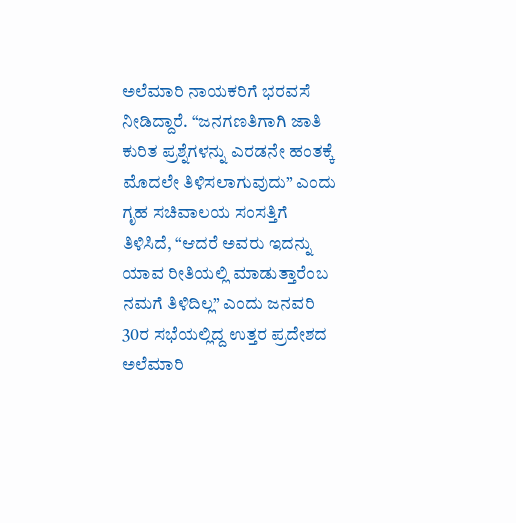ಅಲೆಮಾರಿ ನಾಯಕರಿಗೆ ಭರವಸೆ ನೀಡಿದ್ದಾರೆ. “ಜನಗಣತಿಗಾಗಿ ಜಾತಿ ಕುರಿತ ಪ್ರಶ್ನೆಗಳನ್ನು ಎರಡನೇ ಹಂತಕ್ಕೆ ಮೊದಲೇ ತಿಳಿಸಲಾಗುವುದು” ಎಂದು ಗೃಹ ಸಚಿವಾಲಯ ಸಂಸತ್ತಿಗೆ ತಿಳಿಸಿದೆ, “ಆದರೆ ಅವರು ಇದನ್ನು ಯಾವ ರೀತಿಯಲ್ಲಿ ಮಾಡುತ್ತಾರೆಂಬ ನಮಗೆ ತಿಳಿದಿಲ್ಲ” ಎಂದು ಜನವರಿ 30ರ ಸಭೆಯಲ್ಲಿದ್ದ ಉತ್ತರ ಪ್ರದೇಶದ ಅಲೆಮಾರಿ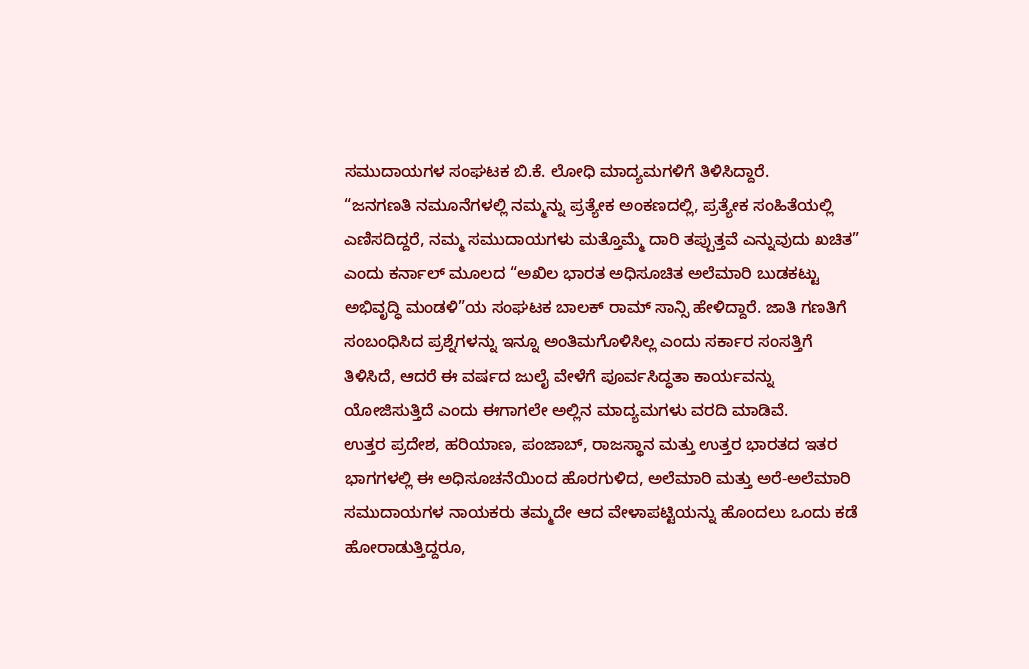ಸಮುದಾಯಗಳ ಸಂಘಟಕ ಬಿ.ಕೆ. ಲೋಧಿ ಮಾದ್ಯಮಗಳಿಗೆ ತಿಳಿಸಿದ್ದಾರೆ.
“ಜನಗಣತಿ ನಮೂನೆಗಳಲ್ಲಿ ನಮ್ಮನ್ನು ಪ್ರತ್ಯೇಕ ಅಂಕಣದಲ್ಲಿ, ಪ್ರತ್ಯೇಕ ಸಂಹಿತೆಯಲ್ಲಿ ಎಣಿಸದಿದ್ದರೆ, ನಮ್ಮ ಸಮುದಾಯಗಳು ಮತ್ತೊಮ್ಮೆ ದಾರಿ ತಪ್ಪುತ್ತವೆ ಎನ್ನುವುದು ಖಚಿತ” ಎಂದು ಕರ್ನಾಲ್ ಮೂಲದ “ಅಖಿಲ ಭಾರತ ಅಧಿಸೂಚಿತ ಅಲೆಮಾರಿ ಬುಡಕಟ್ಟು ಅಭಿವೃದ್ಧಿ ಮಂಡಳಿ”ಯ ಸಂಘಟಕ ಬಾಲಕ್ ರಾಮ್ ಸಾನ್ಸಿ ಹೇಳಿದ್ದಾರೆ. ಜಾತಿ ಗಣತಿಗೆ ಸಂಬಂಧಿಸಿದ ಪ್ರಶ್ನೆಗಳನ್ನು ಇನ್ನೂ ಅಂತಿಮಗೊಳಿಸಿಲ್ಲ ಎಂದು ಸರ್ಕಾರ ಸಂಸತ್ತಿಗೆ ತಿಳಿಸಿದೆ, ಆದರೆ ಈ ವರ್ಷದ ಜುಲೈ ವೇಳೆಗೆ ಪೂರ್ವಸಿದ್ಧತಾ ಕಾರ್ಯವನ್ನು ಯೋಜಿಸುತ್ತಿದೆ ಎಂದು ಈಗಾಗಲೇ ಅಲ್ಲಿನ ಮಾದ್ಯಮಗಳು ವರದಿ ಮಾಡಿವೆ.
ಉತ್ತರ ಪ್ರದೇಶ, ಹರಿಯಾಣ, ಪಂಜಾಬ್, ರಾಜಸ್ಥಾನ ಮತ್ತು ಉತ್ತರ ಭಾರತದ ಇತರ ಭಾಗಗಳಲ್ಲಿ ಈ ಅಧಿಸೂಚನೆಯಿಂದ ಹೊರಗುಳಿದ, ಅಲೆಮಾರಿ ಮತ್ತು ಅರೆ-ಅಲೆಮಾರಿ ಸಮುದಾಯಗಳ ನಾಯಕರು ತಮ್ಮದೇ ಆದ ವೇಳಾಪಟ್ಟಿಯನ್ನು ಹೊಂದಲು ಒಂದು ಕಡೆ ಹೋರಾಡುತ್ತಿದ್ದರೂ,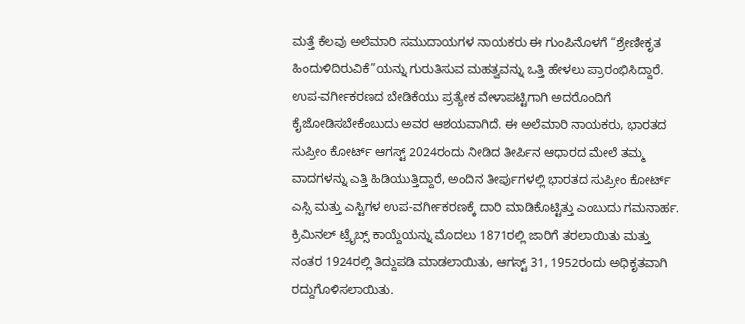ಮತ್ತೆ ಕೆಲವು ಅಲೆಮಾರಿ ಸಮುದಾಯಗಳ ನಾಯಕರು ಈ ಗುಂಪಿನೊಳಗೆ “ಶ್ರೇಣೀಕೃತ ಹಿಂದುಳಿದಿರುವಿಕೆ”ಯನ್ನು ಗುರುತಿಸುವ ಮಹತ್ವವನ್ನು ಒತ್ತಿ ಹೇಳಲು ಪ್ರಾರಂಭಿಸಿದ್ದಾರೆ. ಉಪ-ವರ್ಗೀಕರಣದ ಬೇಡಿಕೆಯು ಪ್ರತ್ಯೇಕ ವೇಳಾಪಟ್ಟಿಗಾಗಿ ಅದರೊಂದಿಗೆ ಕೈಜೋಡಿಸಬೇಕೆಂಬುದು ಅವರ ಆಶಯವಾಗಿದೆ. ಈ ಅಲೆಮಾರಿ ನಾಯಕರು, ಭಾರತದ ಸುಪ್ರೀಂ ಕೋರ್ಟ್ ಆಗಸ್ಟ್ 2024ರಂದು ನೀಡಿದ ತೀರ್ಪಿನ ಆಧಾರದ ಮೇಲೆ ತಮ್ಮ ವಾದಗಳನ್ನು ಎತ್ತಿ ಹಿಡಿಯುತ್ತಿದ್ದಾರೆ, ಅಂದಿನ ತೀರ್ಪುಗಳಲ್ಲಿ ಭಾರತದ ಸುಪ್ರೀಂ ಕೋರ್ಟ್ ಎಸ್ಸಿ ಮತ್ತು ಎಸ್ಟಿಗಳ ಉಪ-ವರ್ಗೀಕರಣಕ್ಕೆ ದಾರಿ ಮಾಡಿಕೊಟ್ಟಿತ್ತು ಎಂಬುದು ಗಮನಾರ್ಹ.
ಕ್ರಿಮಿನಲ್ ಟ್ರೈಬ್ಸ್ ಕಾಯ್ದೆಯನ್ನು ಮೊದಲು 1871ರಲ್ಲಿ ಜಾರಿಗೆ ತರಲಾಯಿತು ಮತ್ತು ನಂತರ 1924ರಲ್ಲಿ ತಿದ್ದುಪಡಿ ಮಾಡಲಾಯಿತು, ಆಗಸ್ಟ್ 31, 1952ರಂದು ಅಧಿಕೃತವಾಗಿ ರದ್ದುಗೊಳಿಸಲಾಯಿತು.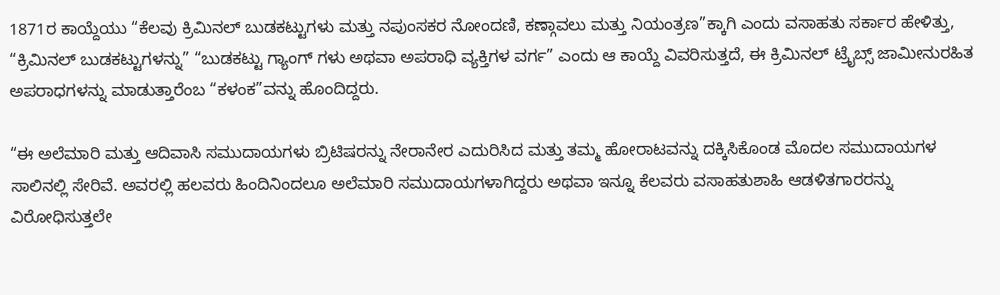1871ರ ಕಾಯ್ದೆಯು “ಕೆಲವು ಕ್ರಿಮಿನಲ್ ಬುಡಕಟ್ಟುಗಳು ಮತ್ತು ನಪುಂಸಕರ ನೋಂದಣಿ, ಕಣ್ಗಾವಲು ಮತ್ತು ನಿಯಂತ್ರಣ”ಕ್ಕಾಗಿ ಎಂದು ವಸಾಹತು ಸರ್ಕಾರ ಹೇಳಿತ್ತು, “ಕ್ರಿಮಿನಲ್ ಬುಡಕಟ್ಟುಗಳನ್ನು” “ಬುಡಕಟ್ಟು ಗ್ಯಾಂಗ್ ಗಳು ಅಥವಾ ಅಪರಾಧಿ ವ್ಯಕ್ತಿಗಳ ವರ್ಗ” ಎಂದು ಆ ಕಾಯ್ದೆ ವಿವರಿಸುತ್ತದೆ, ಈ ಕ್ರಿಮಿನಲ್ ಟ್ರೈಬ್ಸ್ ಜಾಮೀನುರಹಿತ ಅಪರಾಧಗಳನ್ನು ಮಾಡುತ್ತಾರೆಂಬ “ಕಳಂಕ”ವನ್ನು ಹೊಂದಿದ್ದರು.

“ಈ ಅಲೆಮಾರಿ ಮತ್ತು ಆದಿವಾಸಿ ಸಮುದಾಯಗಳು ಬ್ರಿಟಿಷರನ್ನು ನೇರಾನೇರ ಎದುರಿಸಿದ ಮತ್ತು ತಮ್ಮ ಹೋರಾಟವನ್ನು ದಕ್ಕಿಸಿಕೊಂಡ ಮೊದಲ ಸಮುದಾಯಗಳ ಸಾಲಿನಲ್ಲಿ ಸೇರಿವೆ. ಅವರಲ್ಲಿ ಹಲವರು ಹಿಂದಿನಿಂದಲೂ ಅಲೆಮಾರಿ ಸಮುದಾಯಗಳಾಗಿದ್ದರು ಅಥವಾ ಇನ್ನೂ ಕೆಲವರು ವಸಾಹತುಶಾಹಿ ಆಡಳಿತಗಾರರನ್ನು ವಿರೋಧಿಸುತ್ತಲೇ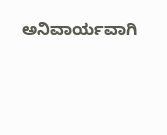ಅನಿವಾರ್ಯವಾಗಿ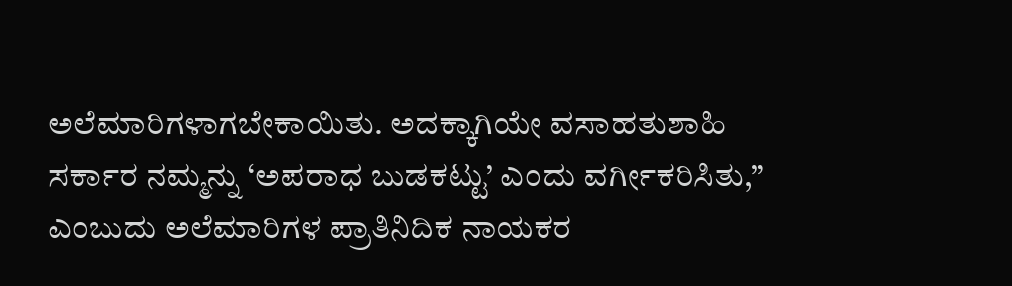ಅಲೆಮಾರಿಗಳಾಗಬೇಕಾಯಿತು. ಅದಕ್ಕಾಗಿಯೇ ವಸಾಹತುಶಾಹಿ ಸರ್ಕಾರ ನಮ್ಮನ್ನು ‘ಅಪರಾಧ ಬುಡಕಟ್ಟು’ ಎಂದು ವರ್ಗೀಕರಿಸಿತು,” ಎಂಬುದು ಅಲೆಮಾರಿಗಳ ಪ್ರಾತಿನಿದಿಕ ನಾಯಕರ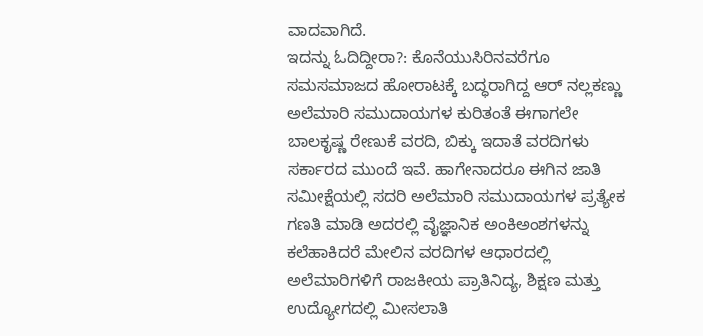ವಾದವಾಗಿದೆ.
ಇದನ್ನು ಓದಿದ್ದೀರಾ?: ಕೊನೆಯುಸಿರಿನವರೆಗೂ ಸಮಸಮಾಜದ ಹೋರಾಟಕ್ಕೆ ಬದ್ಧರಾಗಿದ್ದ ಆರ್ ನಲ್ಲಕಣ್ಣು
ಅಲೆಮಾರಿ ಸಮುದಾಯಗಳ ಕುರಿತಂತೆ ಈಗಾಗಲೇ ಬಾಲಕೃಷ್ಣ ರೇಣುಕೆ ವರದಿ, ಬಿಕ್ಕು ಇದಾತೆ ವರದಿಗಳು ಸರ್ಕಾರದ ಮುಂದೆ ಇವೆ. ಹಾಗೇನಾದರೂ ಈಗಿನ ಜಾತಿ ಸಮೀಕ್ಷೆಯಲ್ಲಿ ಸದರಿ ಅಲೆಮಾರಿ ಸಮುದಾಯಗಳ ಪ್ರತ್ಯೇಕ ಗಣತಿ ಮಾಡಿ ಅದರಲ್ಲಿ ವೈಜ್ಞಾನಿಕ ಅಂಕಿಅಂಶಗಳನ್ನು ಕಲೆಹಾಕಿದರೆ ಮೇಲಿನ ವರದಿಗಳ ಆಧಾರದಲ್ಲಿ ಅಲೆಮಾರಿಗಳಿಗೆ ರಾಜಕೀಯ ಪ್ರಾತಿನಿದ್ಯ, ಶಿಕ್ಷಣ ಮತ್ತು ಉದ್ಯೋಗದಲ್ಲಿ ಮೀಸಲಾತಿ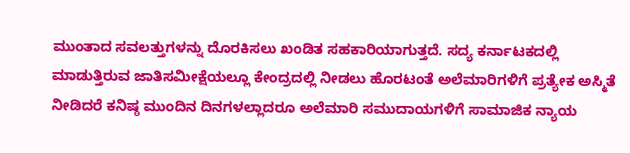ಮುಂತಾದ ಸವಲತ್ತುಗಳನ್ನು ದೊರಕಿಸಲು ಖಂಡಿತ ಸಹಕಾರಿಯಾಗುತ್ತದೆ. ಸದ್ಯ ಕರ್ನಾಟಕದಲ್ಲಿ ಮಾಡುತ್ತಿರುವ ಜಾತಿಸಮೀಕ್ಷೆಯಲ್ಲೂ ಕೇಂದ್ರದಲ್ಲಿ ನೀಡಲು ಹೊರಟಂತೆ ಅಲೆಮಾರಿಗಳಿಗೆ ಪ್ರತ್ಯೇಕ ಅಸ್ಮಿತೆ ನೀಡಿದರೆ ಕನಿಷ್ಠ ಮುಂದಿನ ದಿನಗಳಲ್ಲಾದರೂ ಅಲೆಮಾರಿ ಸಮುದಾಯಗಳಿಗೆ ಸಾಮಾಜಿಕ ನ್ಯಾಯ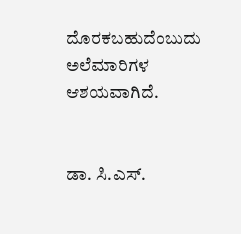ದೊರಕಬಹುದೆಂಬುದು ಅಲೆಮಾರಿಗಳ ಆಶಯವಾಗಿದೆ.


ಡಾ. ಸಿ.ಎಸ್.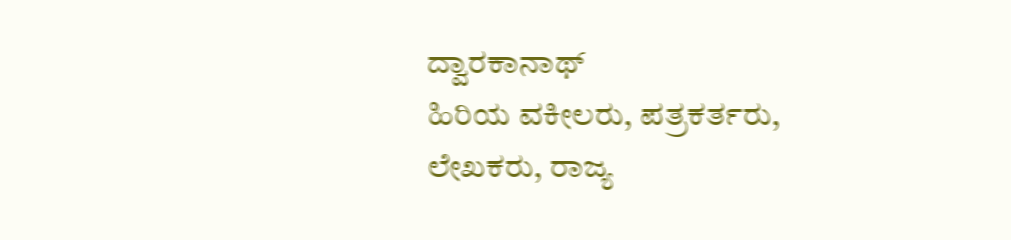ದ್ವಾರಕಾನಾಥ್
ಹಿರಿಯ ವಕೀಲರು, ಪತ್ರಕರ್ತರು, ಲೇಖಕರು, ರಾಜ್ಯ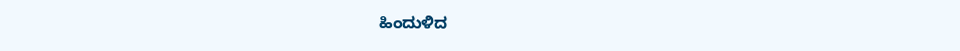ಹಿಂದುಳಿದ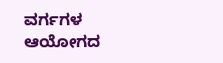ವರ್ಗಗಳ ಆಯೋಗದ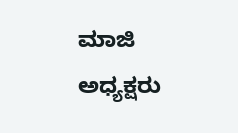ಮಾಜಿ ಅಧ್ಯಕ್ಷರು